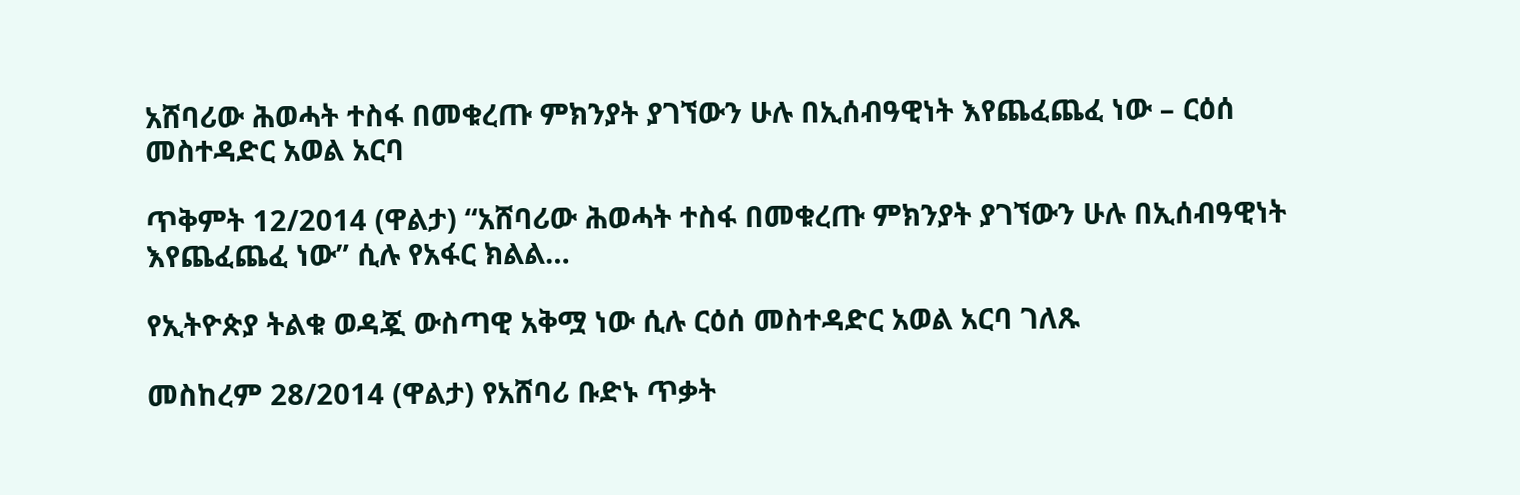አሸባሪው ሕወሓት ተስፋ በመቁረጡ ምክንያት ያገኘውን ሁሉ በኢሰብዓዊነት እየጨፈጨፈ ነው – ርዕሰ መስተዳድር አወል አርባ

ጥቅምት 12/2014 (ዋልታ) “አሸባሪው ሕወሓት ተስፋ በመቁረጡ ምክንያት ያገኘውን ሁሉ በኢሰብዓዊነት እየጨፈጨፈ ነው” ሲሉ የአፋር ክልል…

የኢትዮጵያ ትልቁ ወዳጇ ውስጣዊ አቅሟ ነው ሲሉ ርዕሰ መስተዳድር አወል አርባ ገለጹ

መስከረም 28/2014 (ዋልታ) የአሸባሪ ቡድኑ ጥቃት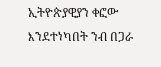ኢትዮጵያዊያን ቀፎው እንደተነካበት ንብ በጋራ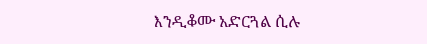እንዲቆሙ አድርጓል ሲሉ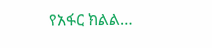የአፋር ክልል…